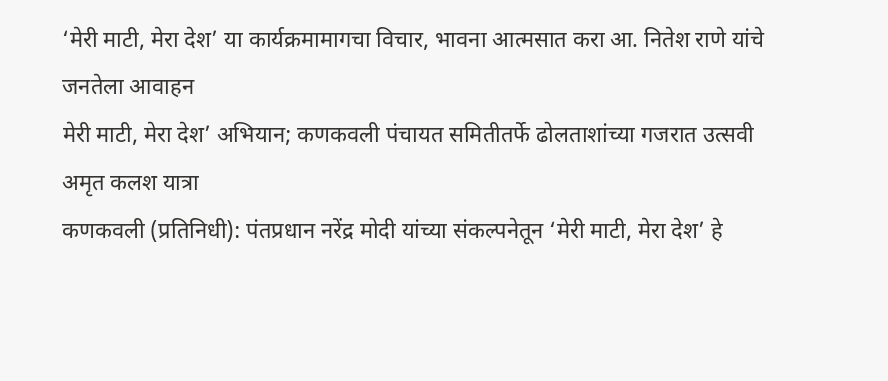‘मेरी माटी, मेरा देश’ या कार्यक्रमामागचा विचार, भावना आत्मसात करा आ. नितेश राणे यांचे जनतेला आवाहन
मेरी माटी, मेरा देश’ अभियान; कणकवली पंचायत समितीतर्फे ढोलताशांच्या गजरात उत्सवी अमृत कलश यात्रा
कणकवली (प्रतिनिधी): पंतप्रधान नरेंद्र मोदी यांच्या संकल्पनेतून ‘मेरी माटी, मेरा देश’ हे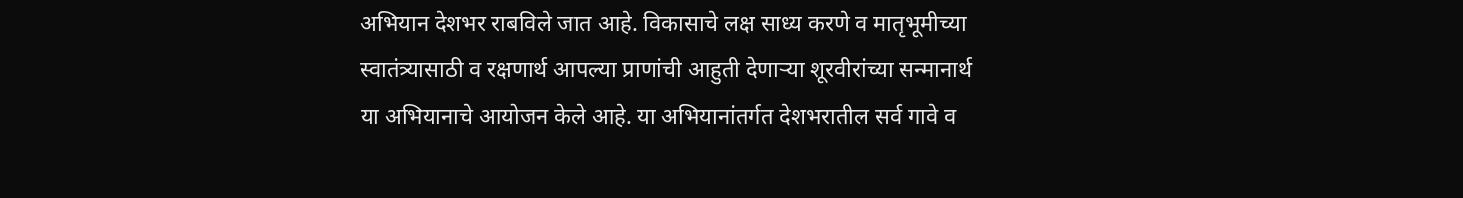अभियान देशभर राबविले जात आहे. विकासाचे लक्ष साध्य करणे व मातृभूमीच्या स्वातंत्र्यासाठी व रक्षणार्थ आपल्या प्राणांची आहुती देणाऱ्या शूरवीरांच्या सन्मानार्थ या अभियानाचे आयोजन केले आहे. या अभियानांतर्गत देशभरातील सर्व गावे व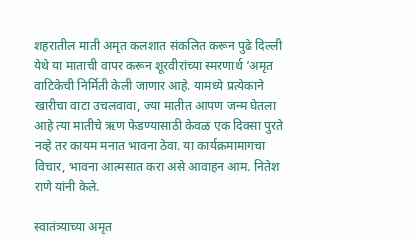शहरातील माती अमृत कलशात संकलित करून पुढे दिल्ली येथे या माताची वापर करून शूरवीरांच्या स्मरणार्थ ‘अमृत वाटिकेची निर्मिती केली जाणार आहे. यामध्ये प्रत्येकाने खारीचा वाटा उचलवावा, ज्या मातीत आपण जन्म घेतला आहे त्या मातीचे ऋण फेडण्यासाठी केवळ एक दिक्सा पुरते नव्हे तर कायम मनात भावना ठेवा. या कार्यक्रमामागचा विचार, भावना आत्मसात करा असे आवाहन आम. नितेश राणे यांनी केले.

स्वातंत्र्याच्या अमृत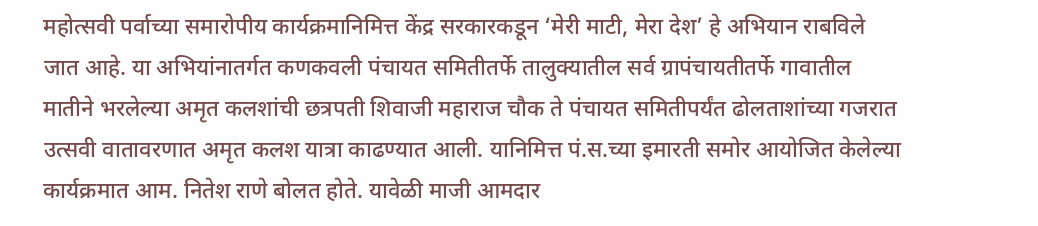महोत्सवी पर्वाच्या समारोपीय कार्यक्रमानिमित्त केंद्र सरकारकडून ‘मेरी माटी, मेरा देश’ हे अभियान राबविले जात आहे. या अभियांनातर्गत कणकवली पंचायत समितीतर्फे तालुक्यातील सर्व ग्रापंचायतीतर्फे गावातील मातीने भरलेल्या अमृत कलशांची छत्रपती शिवाजी महाराज चौक ते पंचायत समितीपर्यंत ढोलताशांच्या गजरात उत्सवी वातावरणात अमृत कलश यात्रा काढण्यात आली. यानिमित्त पं.स.च्या इमारती समोर आयोजित केलेल्या कार्यक्रमात आम. नितेश राणे बोलत होते. यावेळी माजी आमदार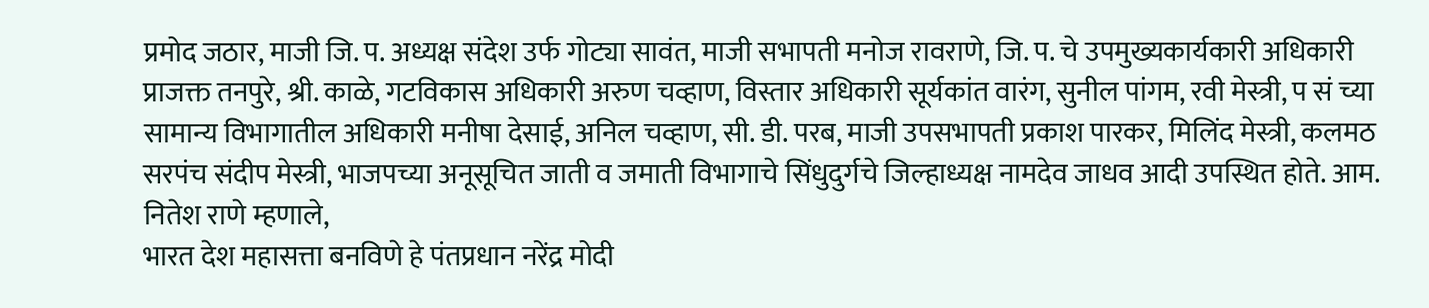प्रमोद जठार, माजी जि. प. अध्यक्ष संदेश उर्फ गोट्या सावंत, माजी सभापती मनोज रावराणे, जि. प. चे उपमुख्यकार्यकारी अधिकारी प्राजक्त तनपुरे, श्री. काळे, गटविकास अधिकारी अरुण चव्हाण, विस्तार अधिकारी सूर्यकांत वारंग, सुनील पांगम, रवी मेस्त्री, प सं च्या सामान्य विभागातील अधिकारी मनीषा देसाई, अनिल चव्हाण, सी. डी. परब, माजी उपसभापती प्रकाश पारकर, मिलिंद मेस्त्री, कलमठ सरपंच संदीप मेस्त्री, भाजपच्या अनूसूचित जाती व जमाती विभागाचे सिंधुदुर्गचे जिल्हाध्यक्ष नामदेव जाधव आदी उपस्थित होते. आम. नितेश राणे म्हणाले,
भारत देश महासत्ता बनविणे हे पंतप्रधान नरेंद्र मोदी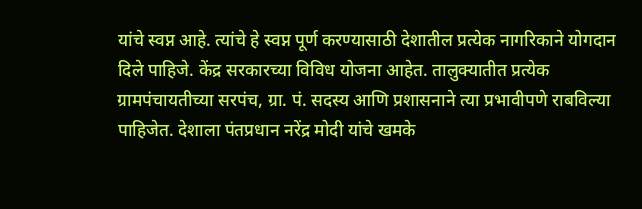यांचे स्वप्न आहे. त्यांचे हे स्वप्न पूर्ण करण्यासाठी देशातील प्रत्येक नागरिकाने योगदान दिले पाहिजे. केंद्र सरकारच्या विविध योजना आहेत. तालुक्यातीत प्रत्येक ग्रामपंचायतीच्या सरपंच, ग्रा. पं. सदस्य आणि प्रशासनाने त्या प्रभावीपणे राबविल्या पाहिजेत. देशाला पंतप्रधान नरेंद्र मोदी यांचे खमके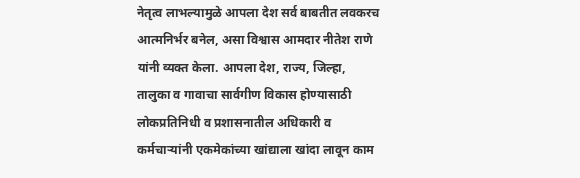नेतृत्व लाभल्यामुळे आपला देश सर्व बाबतीत लवकरच आत्मनिर्भर बनेल, असा विश्वास आमदार नीतेश राणे यांनी व्यक्त केला. आपला देश, राज्य, जिल्हा, तालुका व गावाचा सार्वगीण विकास होण्यासाठी लोकप्रतिनिधी व प्रशासनातील अधिकारी व कर्मचाऱ्यांनी एकमेकांच्या खांद्याला खांदा लावून काम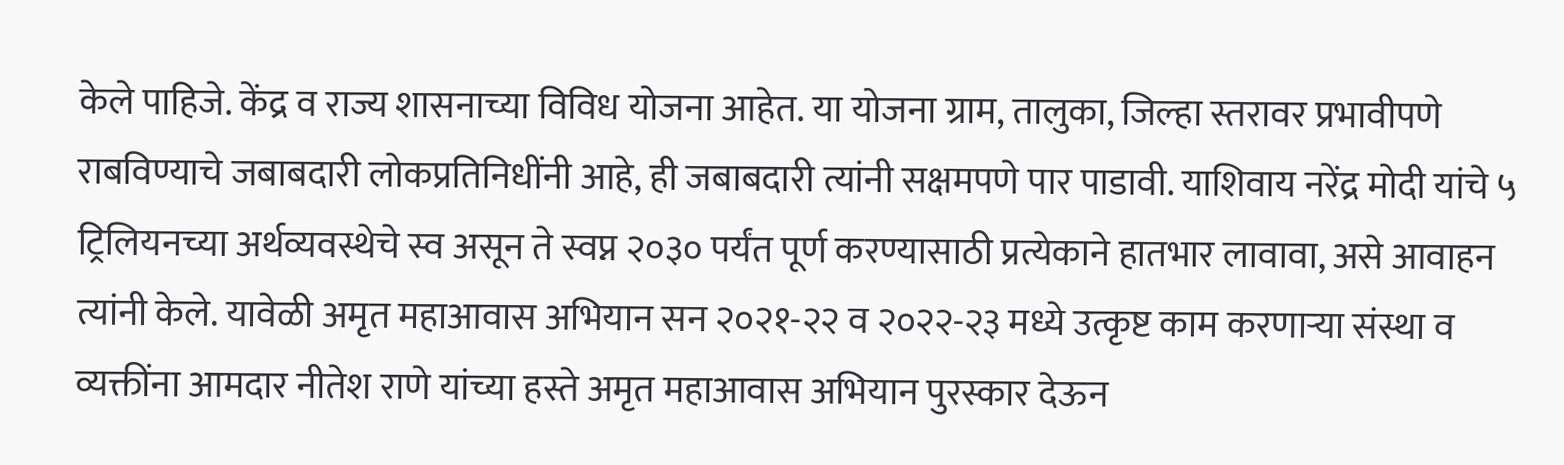केले पाहिजे. केंद्र व राज्य शासनाच्या विविध योजना आहेत. या योजना ग्राम, तालुका, जिल्हा स्तरावर प्रभावीपणे राबविण्याचे जबाबदारी लोकप्रतिनिधींनी आहे, ही जबाबदारी त्यांनी सक्षमपणे पार पाडावी. याशिवाय नरेंद्र मोदी यांचे ५ ट्रिलियनच्या अर्थव्यवस्थेचे स्व असून ते स्वप्न २०३० पर्यंत पूर्ण करण्यासाठी प्रत्येकाने हातभार लावावा, असे आवाहन त्यांनी केले. यावेळी अमृत महाआवास अभियान सन २०२१-२२ व २०२२-२३ मध्ये उत्कृष्ट काम करणाऱ्या संस्था व व्यक्तींना आमदार नीतेश राणे यांच्या हस्ते अमृत महाआवास अभियान पुरस्कार देऊन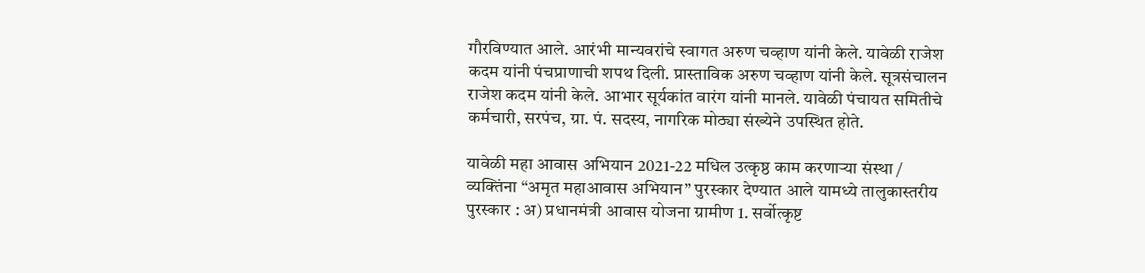गौरविण्यात आले. आरंभी मान्यवरांचे स्वागत अरुण चव्हाण यांनी केले. यावेळी राजेश कदम यांनी पंचप्राणाची शपथ दिली. प्रास्ताविक अरुण चव्हाण यांनी केले. सूत्रसंचालन राजेश कदम यांनी केले. आभार सूर्यकांत वारंग यांनी मानले. यावेळी पंचायत समितीचे कर्मचारी, सरपंच, ग्रा. पं. सदस्य, नागरिक मोठ्या संख्येने उपस्थित होते.

यावेळी महा आवास अभियान 2021-22 मधिल उत्कृष्ठ काम करणाऱ्या संस्था / व्यक्तिंना “अमृत महाआवास अभियान” पुरस्कार देण्यात आले यामध्ये तालुकास्तरीय पुरस्कार : अ) प्रधानमंत्री आवास योजना ग्रामीण 1. सर्वोत्कृष्ट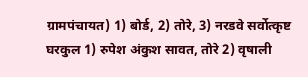ग्रामपंचायत) 1) बोर्ड, 2) तोरे, 3) नरडवे सर्वोत्कृष्ट घरकुल 1) रुपेश अंकुश सावत, तोरे 2) वृषाली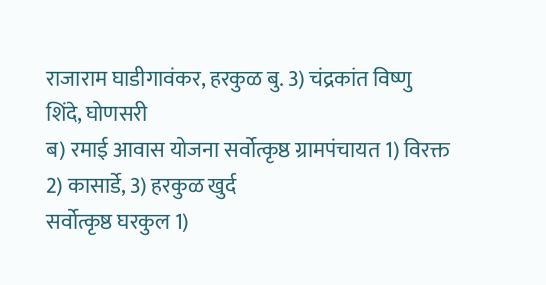राजाराम घाडीगावंकर, हरकुळ बु. 3) चंद्रकांत विष्णु
शिंदे, घोणसरी
ब) रमाई आवास योजना सर्वोत्कृष्ठ ग्रामपंचायत 1) विरक्त
2) कासार्डे, 3) हरकुळ खुर्द
सर्वोत्कृष्ठ घरकुल 1)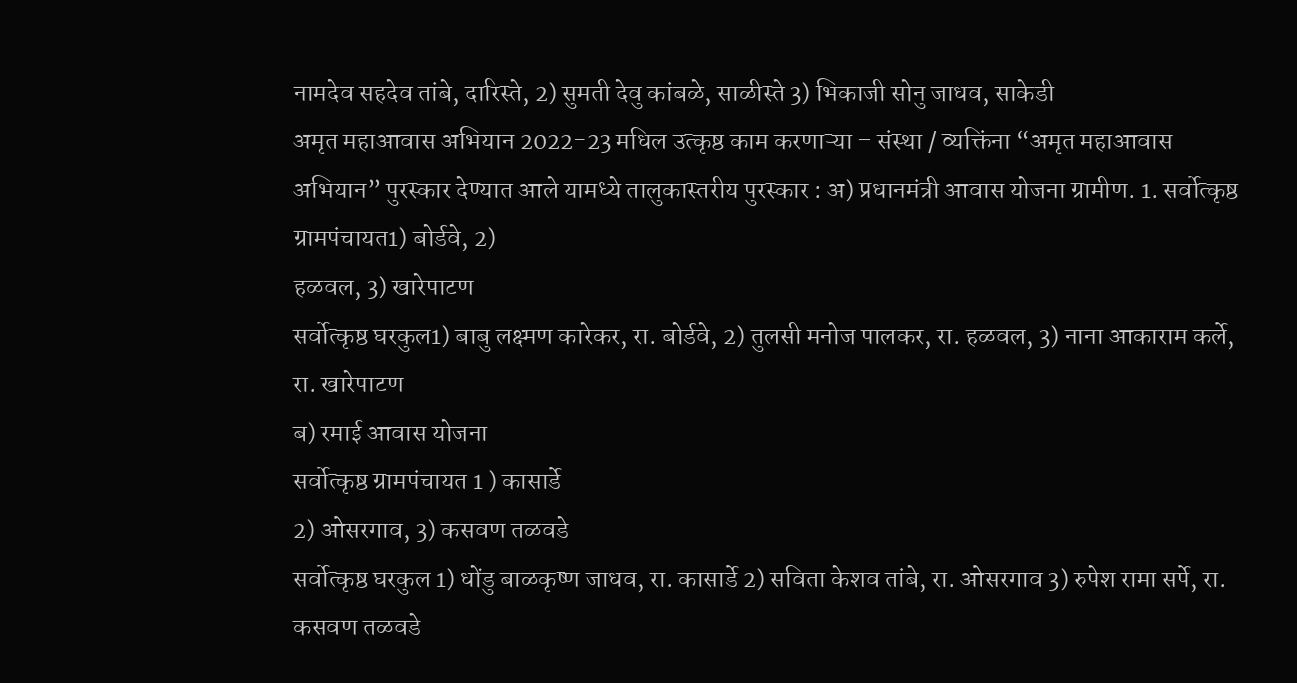नामदेव सहदेव तांबे, दारिस्ते, 2) सुमती देवु कांबळे, साळीस्ते 3) भिकाजी सोनु जाधव, साकेडी
अमृत महाआवास अभियान 2022-23 मधिल उत्कृष्ठ काम करणाऱ्या – संस्था / व्यक्तिंना “अमृत महाआवास अभियान” पुरस्कार देण्यात आले यामध्ये तालुकास्तरीय पुरस्कार : अ) प्रधानमंत्री आवास योजना ग्रामीण. 1. सर्वोत्कृष्ठ ग्रामपंचायत1) बोर्डवे, 2)
हळवल, 3) खारेपाटण
सर्वोत्कृष्ठ घरकुल1) बाबु लक्ष्मण कारेकर, रा. बोर्डवे, 2) तुलसी मनोज पालकर, रा. हळवल, 3) नाना आकाराम कर्ले, रा. खारेपाटण
ब) रमाई आवास योजना
सर्वोत्कृष्ठ ग्रामपंचायत 1 ) कासार्डे
2) ओसरगाव, 3) कसवण तळवडे
सर्वोत्कृष्ठ घरकुल 1) धोंडु बाळकृष्ण जाधव, रा. कासार्डे 2) सविता केशव तांबे, रा. ओसरगाव 3) रुपेश रामा सर्पे, रा. कसवण तळवडे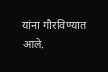यांना गौरविण्यात आले.